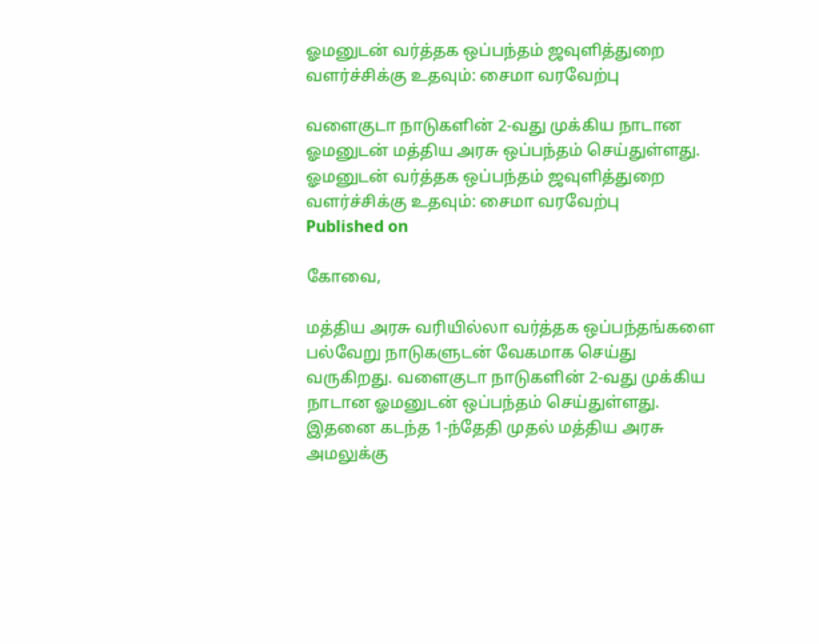ஓமனுடன் வர்த்தக ஒப்பந்தம் ஜவுளித்துறை வளர்ச்சிக்கு உதவும்: சைமா வரவேற்பு

வளைகுடா நாடுகளின் 2-வது முக்கிய நாடான ஓமனுடன் மத்திய அரசு ஒப்பந்தம் செய்துள்ளது.
ஓமனுடன் வர்த்தக ஒப்பந்தம் ஜவுளித்துறை வளர்ச்சிக்கு உதவும்: சைமா வரவேற்பு
Published on

கோவை,

மத்திய அரசு வரியில்லா வர்த்தக ஒப்பந்தங்களை பல்வேறு நாடுகளுடன் வேகமாக செய்து வருகிறது. வளைகுடா நாடுகளின் 2-வது முக்கிய நாடான ஓமனுடன் ஒப்பந்தம் செய்துள்ளது. இதனை கடந்த 1-ந்தேதி முதல் மத்திய அரசு அமலுக்கு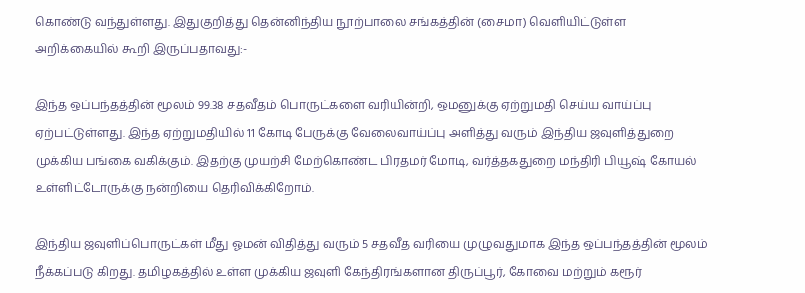கொண்டு வந்துள்ளது. இதுகுறித்து தென்னிந்திய நூற்பாலை சங்கத்தின் (சைமா) வெளியிட்டுள்ள அறிக்கையில் கூறி இருப்பதாவது:-

இந்த ஒப்பந்தத்தின் மூலம் 99.38 சதவீதம் பொருட்களை வரியின்றி, ஒமனுக்கு ஏற்றுமதி செய்ய வாய்ப்பு ஏற்பட்டுள்ளது. இந்த ஏற்றுமதியில் 11 கோடி பேருக்கு வேலைவாய்ப்பு அளித்து வரும் இந்திய ஜவுளித்துறை முக்கிய பங்கை வகிக்கும். இதற்கு முயற்சி மேற்கொண்ட பிரதமர் மோடி, வர்த்தகதுறை மந்திரி பியூஷ் கோயல் உள்ளிட்டோருக்கு நன்றியை தெரிவிக்கிறோம்.

இந்திய ஜவுளிப்பொருட்கள் மீது ஓமன் விதித்து வரும் 5 சதவீத வரியை முழுவதுமாக இந்த ஒப்பந்தத்தின் மூலம் நீக்கப்படு கிறது. தமிழகத்தில் உள்ள முக்கிய ஜவுளி கேந்திரங்களான திருப்பூர், கோவை மற்றும் கரூர்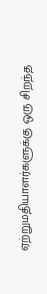ஏற்றுமதியாளர்களுக்கு ஒரு சிறந்த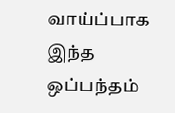வாய்ப்பாக இந்த ஒப்பந்தம்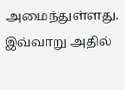அமைந்துள்ளது. இவ்வாறு அதில்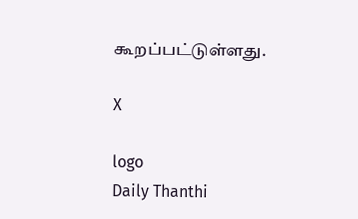கூறப்பட்டுள்ளது.

X

logo
Daily Thanthi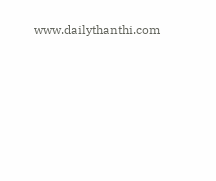www.dailythanthi.com